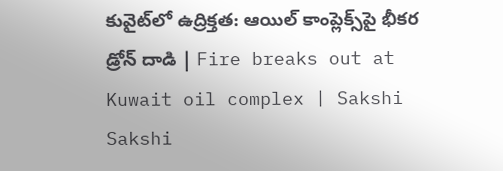కువైట్‌లో ఉద్రిక్తత: ఆయిల్ కాంప్లెక్స్‌పై భీకర డ్రోన్ దాడి | Fire breaks out at Kuwait oil complex | Sakshi
Sakshi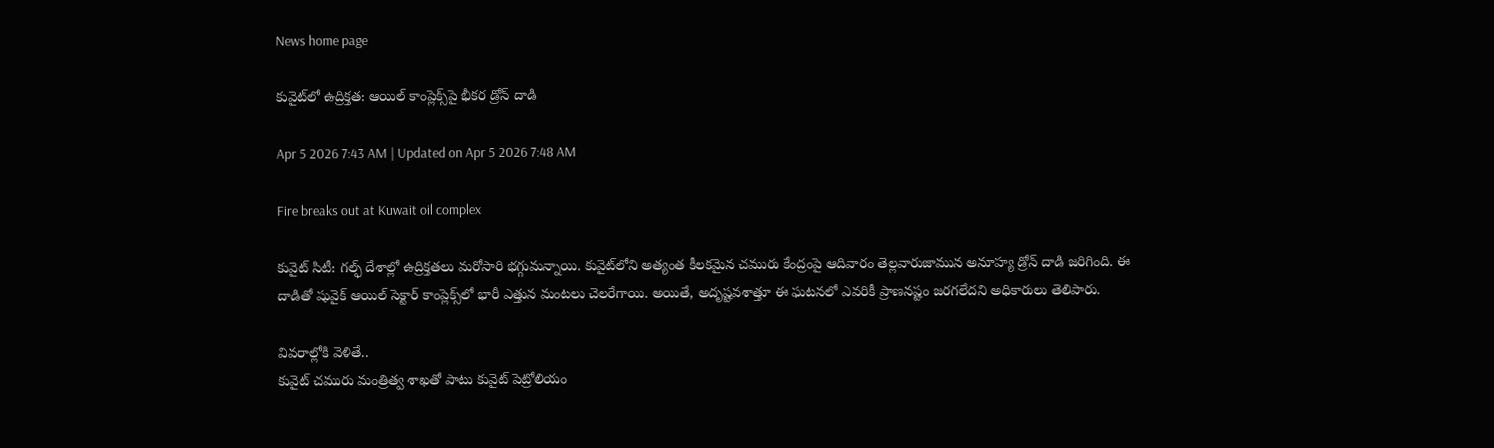News home page

కువైట్‌లో ఉద్రిక్తత: ఆయిల్ కాంప్లెక్స్‌పై భీకర డ్రోన్ దాడి

Apr 5 2026 7:43 AM | Updated on Apr 5 2026 7:48 AM

Fire breaks out at Kuwait oil complex

కువైట్‌ సిటీ: గల్ఫ్ దేశాల్లో ఉద్రిక్తతలు మరోసారి భగ్గుమన్నాయి. కువైట్‌లోని అత్యంత కీలకమైన చమురు కేంద్రంపై ఆదివారం తెల్లవారుజామున అనూహ్య డ్రోన్ దాడి జరిగింది. ఈ దాడితో షువైక్ ఆయిల్ సెక్టార్ కాంప్లెక్స్‌లో భారీ ఎత్తున మంటలు చెలరేగాయి. అయితే, అదృష్టవశాత్తూ ఈ ఘటనలో ఎవరికీ ప్రాణనష్టం జరగలేదని అధికారులు తెలిపారు.

వివరాల్లోకి వెళితే..
కువైట్ చమురు మంత్రిత్వ శాఖతో పాటు కువైట్ పెట్రోలియం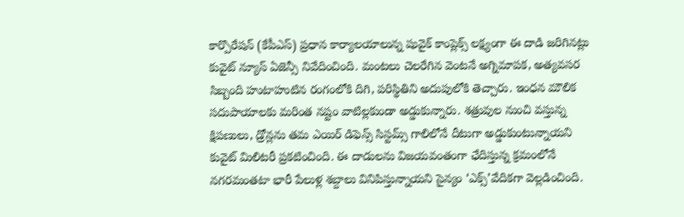కార్పొరేషన్ (కేపీఎస్‌) ప్రధాన కార్యాలయాలున్న షువైక్ కాంప్లెక్స్ లక్ష్యంగా ఈ దాడి జరిగినట్లు కువైట్ న్యూస్ ఏజెన్సీ నివేదించింది. మంటలు చెలరేగిన వెంటనే అగ్నిమాపక, అత్యవసర సిబ్బంది హుటాహుటిన రంగంలోకి దిగి, పరిస్థితిని అదుపులోకి తెచ్చారు. ఇంధన మౌలిక సదుపాయాలకు మరింత నష్టం వాటిల్లకుండా అడ్డుకున్నారు. శత్రువుల నుంచి వస్తున్న క్షిపణులు, డ్రోన్లను తమ ఎయిర్ డిఫెన్స్ సిస్టమ్స్ గాలిలోనే దీటుగా అడ్డుకుంటున్నాయని కువైట్ మిలిటరీ ప్రకటించింది. ఈ దాడులను విజయవంతంగా ఛేదిస్తున్న క్రమంలోనే నగరమంతటా భారీ పేలుళ్ల శబ్దాలు వినిపిస్తున్నాయని సైన్యం ‘ఎక్స్’వేదికగా వెల్లడించింది.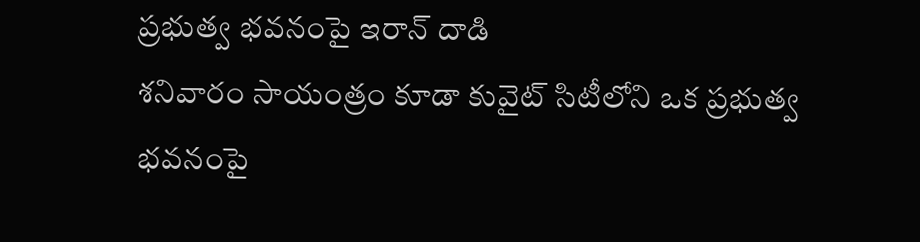ప్రభుత్వ భవనంపై ఇరాన్ దాడి
శనివారం సాయంత్రం కూడా కువైట్ సిటీలోని ఒక ప్రభుత్వ భవనంపై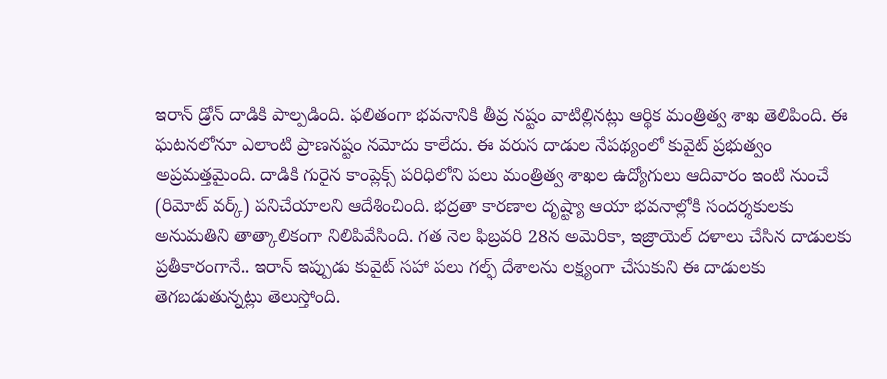ఇరాన్ డ్రోన్ దాడికి పాల్పడింది. ఫలితంగా భవనానికి తీవ్ర నష్టం వాటిల్లినట్లు ఆర్థిక మంత్రిత్వ శాఖ తెలిపింది. ఈ ఘటనలోనూ ఎలాంటి ప్రాణనష్టం నమోదు కాలేదు. ఈ వరుస దాడుల నేపథ్యంలో కువైట్ ప్రభుత్వం అప్రమత్తమైంది. దాడికి గురైన కాంప్లెక్స్ పరిధిలోని పలు మంత్రిత్వ శాఖల ఉద్యోగులు ఆదివారం ఇంటి నుంచే (రిమోట్ వర్క్) పనిచేయాలని ఆదేశించింది. భద్రతా కారణాల దృష్ట్యా ఆయా భవనాల్లోకి సందర్శకులకు అనుమతిని తాత్కాలికంగా నిలిపివేసింది. గత నెల ఫిబ్రవరి 28న అమెరికా, ఇజ్రాయెల్ దళాలు చేసిన దాడులకు ప్రతీకారంగానే.. ఇరాన్ ఇప్పుడు కువైట్ సహా పలు గల్ఫ్ దేశాలను లక్ష్యంగా చేసుకుని ఈ దాడులకు తెగబడుతున్నట్లు తెలుస్తోంది.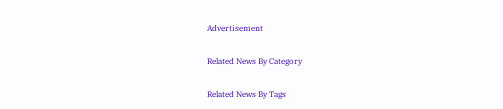Advertisement

Related News By Category

Related News By Tags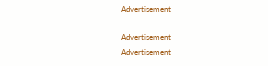Advertisement

Advertisement
Advertisement